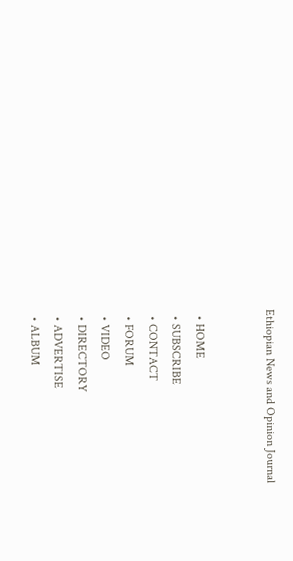Ethiopian News and Opinion Journal


  • HOME
  • SUBSCRIBE
  • CONTACT
  • FORUM
  • VIDEO
  • DIRECTORY
  • ADVERTISE
  • ALBUM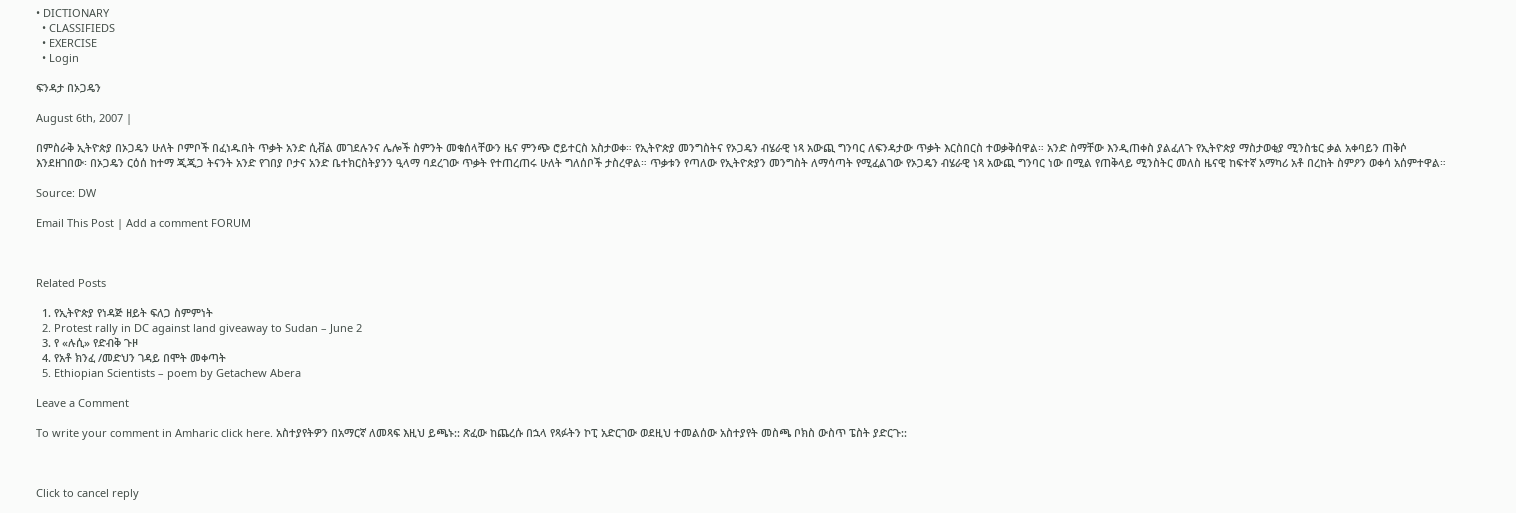• DICTIONARY
  • CLASSIFIEDS
  • EXERCISE
  • Login

ፍንዳታ በኦጋዴን

August 6th, 2007 |

በምስራቅ ኢትዮጵያ በኦጋዴን ሁለት ቦምቦች በፈነዱበት ጥቃት አንድ ሲቭል መገደሉንና ሌሎች ስምንት መቁሰላቸውን ዜና ምንጭ ሮይተርስ አስታወቀ። የኢትዮጵያ መንግስትና የኦጋዴን ብሄራዊ ነጻ አውጪ ግንባር ለፍንዳታው ጥቃት እርስበርስ ተወቃቅሰዋል። አንድ ስማቸው እንዲጠቀስ ያልፈለጉ የኢትዮጵያ ማስታወቂያ ሚንስቴር ቃል አቀባይን ጠቅሶ እንደዘገበው፡ በኦጋዴን ርዕሰ ከተማ ጂጂጋ ትናንት አንድ የገበያ ቦታና አንድ ቤተክርስትያንን ዒላማ ባደረገው ጥቃት የተጠረጠሩ ሁለት ግለሰቦች ታስረዋል። ጥቃቱን የጣለው የኢትዮጵያን መንግስት ለማሳጣት የሚፈልገው የኦጋዴን ብሄራዊ ነጻ አውጪ ግንባር ነው በሚል የጠቅላይ ሚንስትር መለስ ዜናዊ ከፍተኛ አማካሪ አቶ በረከት ስምዖን ወቀሳ አሰምተዋል።

Source: DW

Email This Post | Add a comment FORUM



Related Posts

  1. የኢትዮጵያ የነዳጅ ዘይት ፍለጋ ስምምነት
  2. Protest rally in DC against land giveaway to Sudan – June 2
  3. የ «ሉሲ» የድብቅ ጉዞ
  4. የአቶ ክንፈ /መድህን ገዳይ በሞት መቀጣት
  5. Ethiopian Scientists – poem by Getachew Abera

Leave a Comment

To write your comment in Amharic click here. አስተያየትዎን በአማርኛ ለመጻፍ እዚህ ይጫኑ:: ጽፈው ከጨረሱ በኋላ የጻፉትን ኮፒ አድርገው ወደዚህ ተመልሰው አስተያየት መስጫ ቦክስ ውስጥ ፔስት ያድርጉ::



Click to cancel reply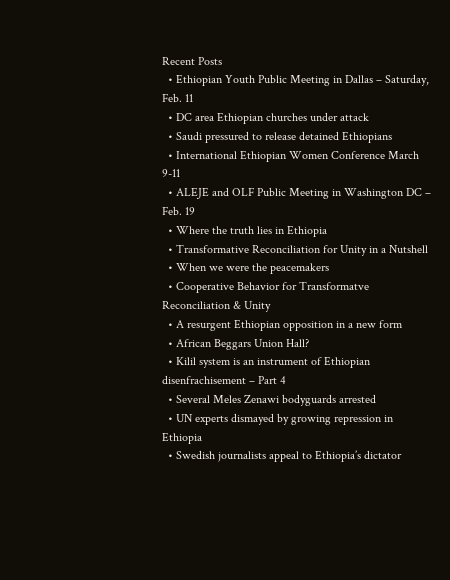Recent Posts
  • Ethiopian Youth Public Meeting in Dallas – Saturday, Feb. 11
  • DC area Ethiopian churches under attack
  • Saudi pressured to release detained Ethiopians
  • International Ethiopian Women Conference March 9-11
  • ALEJE and OLF Public Meeting in Washington DC – Feb. 19
  • Where the truth lies in Ethiopia
  • Transformative Reconciliation for Unity in a Nutshell
  • When we were the peacemakers
  • Cooperative Behavior for Transformatve Reconciliation & Unity
  • A resurgent Ethiopian opposition in a new form
  • African Beggars Union Hall?
  • Kilil system is an instrument of Ethiopian disenfrachisement – Part 4
  • Several Meles Zenawi bodyguards arrested
  • UN experts dismayed by growing repression in Ethiopia
  • Swedish journalists appeal to Ethiopia’s dictator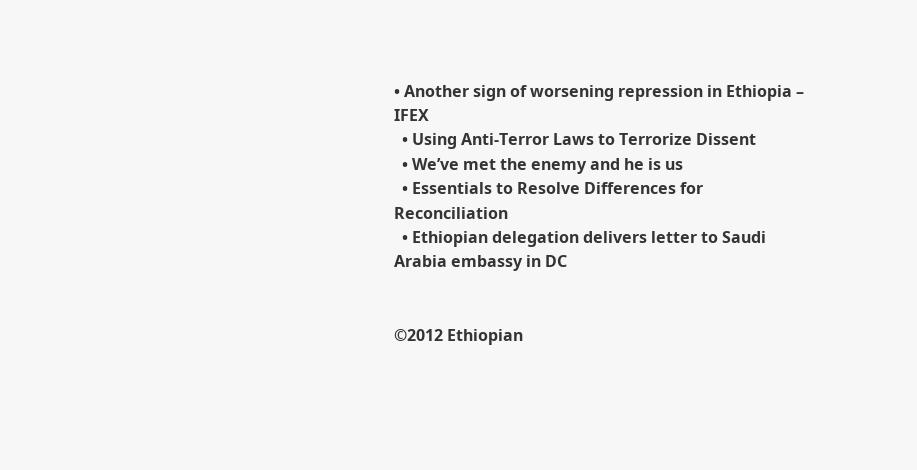• Another sign of worsening repression in Ethiopia – IFEX
  • Using Anti-Terror Laws to Terrorize Dissent
  • We’ve met the enemy and he is us
  • Essentials to Resolve Differences for Reconciliation
  • Ethiopian delegation delivers letter to Saudi Arabia embassy in DC


©2012 Ethiopian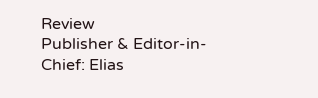Review
Publisher & Editor-in-Chief: Elias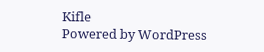Kifle
Powered by WordPress